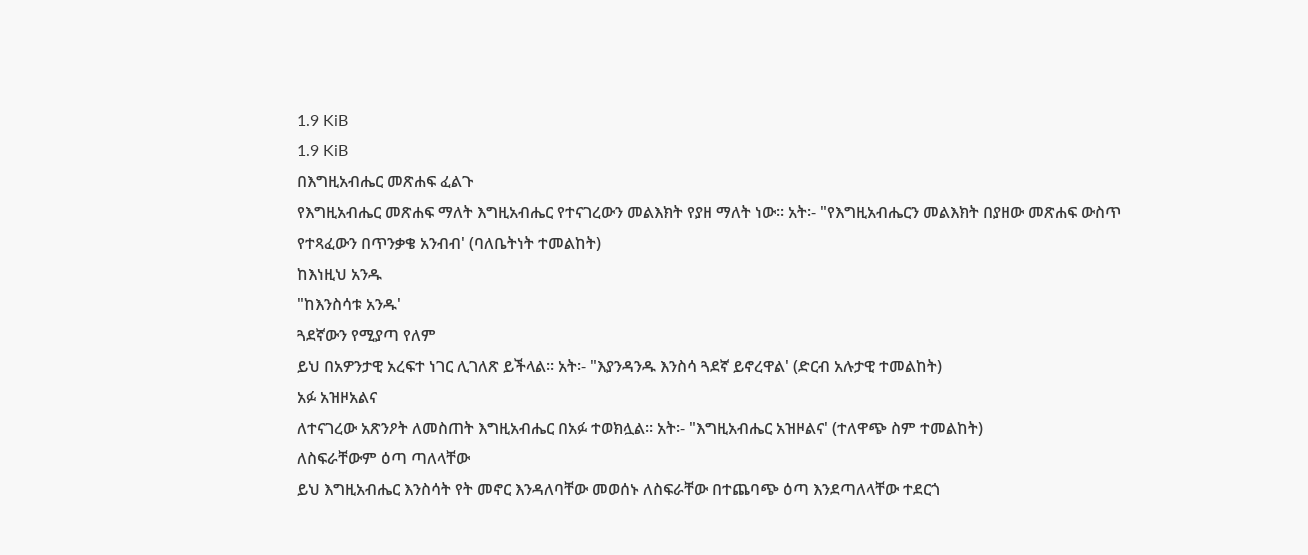1.9 KiB
1.9 KiB
በእግዚአብሔር መጽሐፍ ፈልጉ
የእግዚአብሔር መጽሐፍ ማለት እግዚአብሔር የተናገረውን መልእክት የያዘ ማለት ነው፡፡ አት፡- "የእግዚአብሔርን መልእክት በያዘው መጽሐፍ ውስጥ የተጻፈውን በጥንቃቄ አንብብ' (ባለቤትነት ተመልከት)
ከእነዚህ አንዱ
"ከእንስሳቱ አንዱ'
ጓደኛውን የሚያጣ የለም
ይህ በአዎንታዊ አረፍተ ነገር ሊገለጽ ይችላል፡፡ አት፡- "እያንዳንዱ እንስሳ ጓደኛ ይኖረዋል' (ድርብ አሉታዊ ተመልከት)
አፉ አዝዞአልና
ለተናገረው አጽንዖት ለመስጠት እግዚአብሔር በአፉ ተወክሏል፡፡ አት፡- "እግዚአብሔር አዝዞልና' (ተለዋጭ ስም ተመልከት)
ለስፍራቸውም ዕጣ ጣለላቸው
ይህ እግዚአብሔር እንስሳት የት መኖር እንዳለባቸው መወሰኑ ለስፍራቸው በተጨባጭ ዕጣ እንደጣለላቸው ተደርጎ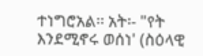ተነግሮአል፡፡ አት፡- "የት እንደሚኖሩ ወሰነ' (ስዕላዊ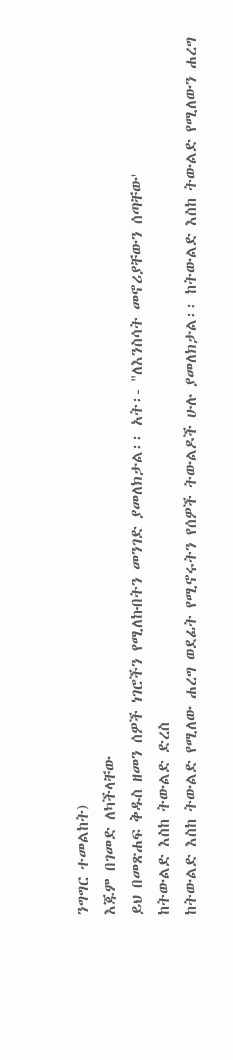ንግግር ተመልከት)
እጁም በገመድ ለካችላቸው
ይህ በመጽሐፍ ቅዱስ ዘመን ሰዎች ነገሮችን የሚለኩበትን መንገድ ያመለክታል፡፡ አት፡- "ለእንስሳት መኖሪያቸውን ሰጣቸው'
ከትውልድ እስከ ትውልድ ድረስ
ከትውልድ እስከ ትውልድ የሚለው ሐረግ ወደፊት የሚኖሩትን የሰዎች ትውልዶች ሁሉ ያመለክታል፡፡ ከትውልድ እስከ ትውልድ የሚለውን ሐረግ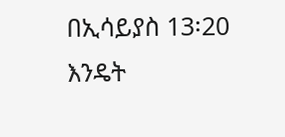በኢሳይያስ 13፡20 እንዴት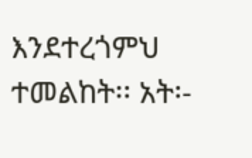እንደተረጎምህ ተመልከት፡፡ አት፡-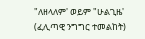"ለዘላለም' ወይም "ሁልጊዜ' (ፈሊጣዊ ንግግር ተመልከት)